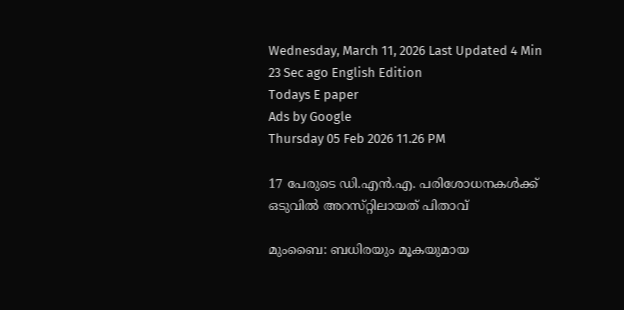Wednesday, March 11, 2026 Last Updated 4 Min 23 Sec ago English Edition
Todays E paper
Ads by Google
Thursday 05 Feb 2026 11.26 PM

17 പേരുടെ ഡി.എന്‍.എ. പരിശോധനകള്‍ക്ക്‌ ഒടുവില്‍ അറസ്‌റ്റിലായത്‌ പിതാവ്‌

മുംബൈ: ബധിരയും മൂകയുമായ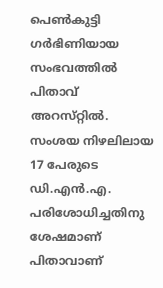പെണ്‍കുട്ടി ഗര്‍ഭിണിയായ സംഭവത്തില്‍ പിതാവ്‌ അറസ്‌റ്റില്‍. സംശയ നിഴലിലായ 17 പേരുടെ ഡി.എന്‍.എ. പരിശോധിച്ചതിനു ശേഷമാണ്‌ പിതാവാണ്‌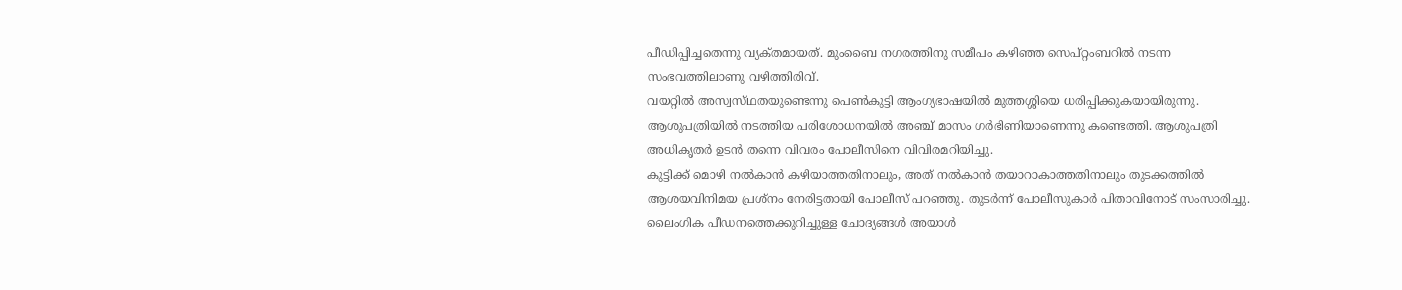പീഡിപ്പിച്ചതെന്നു വ്യക്‌തമായത്‌. മുംബൈ നഗരത്തിനു സമീപം കഴിഞ്ഞ സെപ്‌റ്റംബറില്‍ നടന്ന സംഭവത്തിലാണു വഴിത്തിരിവ്‌.
വയറ്റില്‍ അസ്വസ്‌ഥതയുണ്ടെന്നു പെണ്‍കുട്ടി ആംഗ്യഭാഷയില്‍ മുത്തശ്ശിയെ ധരിപ്പിക്കുകയായിരുന്നു. ആശുപത്രിയില്‍ നടത്തിയ പരിശോധനയില്‍ അഞ്ച്‌ മാസം ഗര്‍ഭിണിയാണെന്നു കണ്ടെത്തി. ആശുപത്രി അധികൃതര്‍ ഉടന്‍ തന്നെ വിവരം പോലീസിനെ വിവിരമറിയിച്ചു.
കുട്ടിക്ക്‌ മൊഴി നല്‍കാന്‍ കഴിയാത്തതിനാലും, അത്‌ നല്‍കാന്‍ തയാറാകാത്തതിനാലും തുടക്കത്തില്‍ ആശയവിനിമയ പ്രശ്‌നം നേരിട്ടതായി പോലീസ്‌ പറഞ്ഞു. തുടര്‍ന്ന്‌ പോലീസുകാര്‍ പിതാവിനോട്‌ സംസാരിച്ചു.
ലൈംഗിക പീഡനത്തെക്കുറിച്ചുള്ള ചോദ്യങ്ങള്‍ അയാള്‍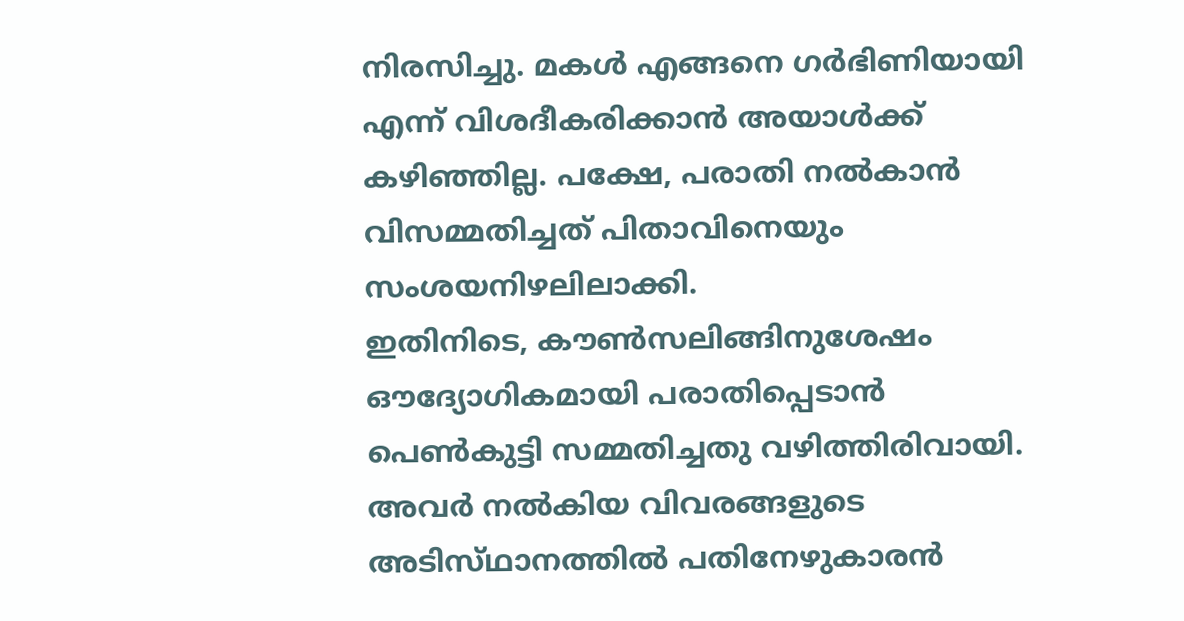നിരസിച്ചു. മകള്‍ എങ്ങനെ ഗര്‍ഭിണിയായി എന്ന്‌ വിശദീകരിക്കാന്‍ അയാള്‍ക്ക്‌ കഴിഞ്ഞില്ല. പക്ഷേ, പരാതി നല്‍കാന്‍ വിസമ്മതിച്ചത്‌ പിതാവിനെയും സംശയനിഴലിലാക്കി.
ഇതിനിടെ, കൗണ്‍സലിങ്ങിനുശേഷം ഔദ്യോഗികമായി പരാതിപ്പെടാന്‍ പെണ്‍കുട്ടി സമ്മതിച്ചതു വഴിത്തിരിവായി. അവര്‍ നല്‍കിയ വിവരങ്ങളുടെ അടിസ്‌ഥാനത്തില്‍ പതിനേഴുകാരന്‍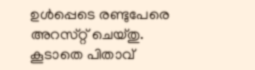ഉള്‍പ്പെടെ രണ്ടുപേരെ അറസ്‌റ്റ്‌ ചെയ്‌തു. കൂടാതെ പിതാവ്‌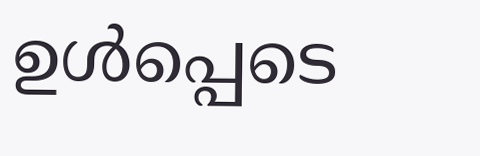ഉള്‍പ്പെടെ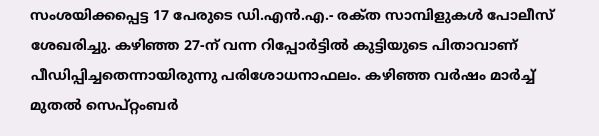സംശയിക്കപ്പെട്ട 17 പേരുടെ ഡി.എന്‍.എ.- രക്‌ത സാമ്പിളുകള്‍ പോലീസ്‌ ശേഖരിച്ചു. കഴിഞ്ഞ 27-ന്‌ വന്ന റിപ്പോര്‍ട്ടില്‍ കുട്ടിയുടെ പിതാവാണ്‌ പീഡിപ്പിച്ചതെന്നായിരുന്നു പരിശോധനാഫലം. കഴിഞ്ഞ വര്‍ഷം മാര്‍ച്ച്‌ മുതല്‍ സെപ്‌റ്റംബര്‍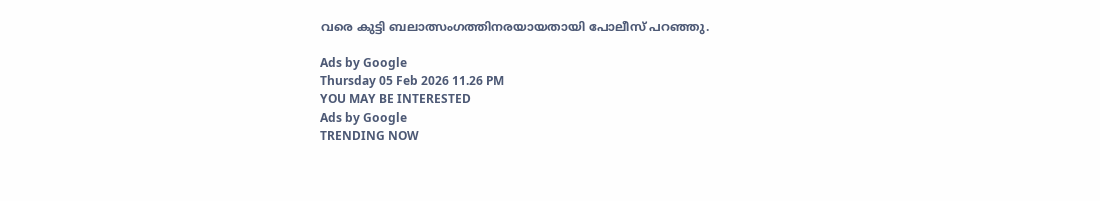വരെ കുട്ടി ബലാത്സംഗത്തിനരയായതായി പോലീസ്‌ പറഞ്ഞു.

Ads by Google
Thursday 05 Feb 2026 11.26 PM
YOU MAY BE INTERESTED
Ads by Google
TRENDING NOW